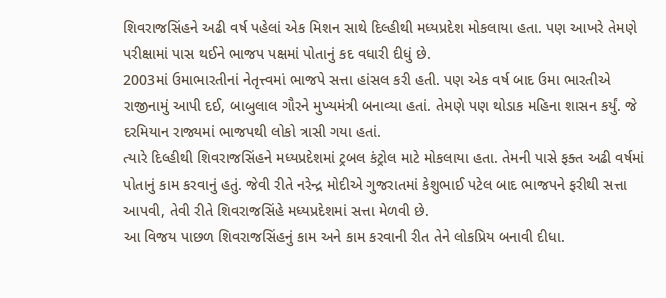શિવરાજસિંહને અઢી વર્ષ પહેલાં એક મિશન સાથે દિલ્હીથી મધ્યપ્રદેશ મોકલાયા હતા. પણ આખરે તેમણે પરીક્ષામાં પાસ થઈને ભાજપ પક્ષમાં પોતાનું કદ વધારી દીધું છે.
2003માં ઉમાભારતીનાં નેતૃત્ત્વમાં ભાજપે સત્તા હાંસલ કરી હતી. પણ એક વર્ષ બાદ ઉમા ભારતીએ રાજીનામું આપી દઈ, બાબુલાલ ગૌરને મુખ્યમંત્રી બનાવ્યા હતાં. તેમણે પણ થોડાક મહિના શાસન કર્યું. જે દરમિયાન રાજ્યમાં ભાજપથી લોકો ત્રાસી ગયા હતાં.
ત્યારે દિલ્હીથી શિવરાજસિંહને મધ્યપ્રદેશમાં ટ્રબલ કંટ્રોલ માટે મોકલાયા હતા. તેમની પાસે ફક્ત અઢી વર્ષમાં પોતાનું કામ કરવાનું હતું. જેવી રીતે નરેન્દ્ર મોદીએ ગુજરાતમાં કેશુભાઈ પટેલ બાદ ભાજપને ફરીથી સત્તા આપવી, તેવી રીતે શિવરાજસિંહે મધ્યપ્રદેશમાં સત્તા મેળવી છે.
આ વિજય પાછળ શિવરાજસિંહનું કામ અને કામ કરવાની રીત તેને લોકપ્રિય બનાવી દીધા.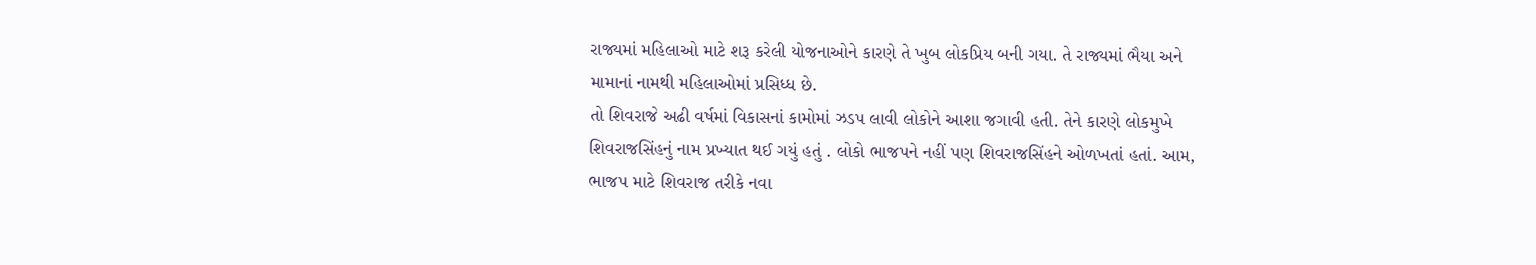રાજ્યમાં મહિલાઓ માટે શરૂ કરેલી યોજનાઓને કારણે તે ખુબ લોકપ્રિય બની ગયા. તે રાજ્યમાં ભૈયા અને મામાનાં નામથી મહિલાઓમાં પ્રસિધ્ધ છે.
તો શિવરાજે અઢી વર્ષમાં વિકાસનાં કામોમાં ઝડપ લાવી લોકોને આશા જગાવી હતી. તેને કારણે લોકમુખે શિવરાજસિંહનું નામ પ્રખ્યાત થઈ ગયું હતું . લોકો ભાજપને નહીં પણ શિવરાજસિંહને ઓળખતાં હતાં. આમ, ભાજપ માટે શિવરાજ તરીકે નવા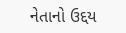નેતાનો ઉદ્દય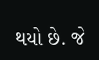થયો છે. જે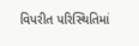વિપરીત પરિસ્થિતિમાં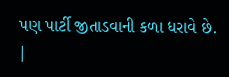પણ પાર્ટી જીતાડવાની કળા ધરાવે છે.
|